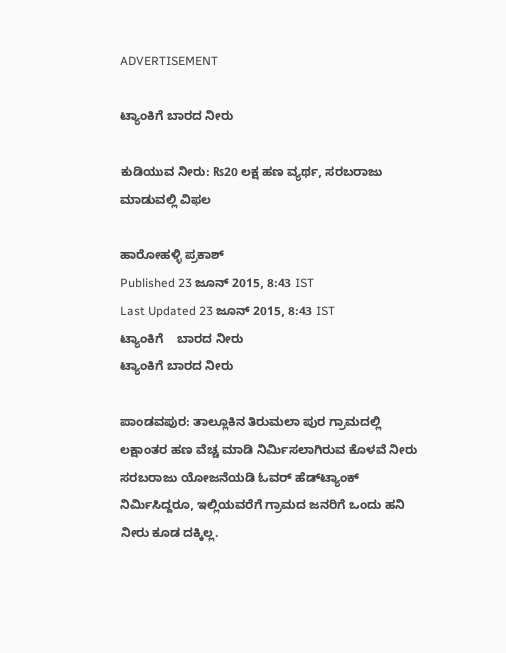ADVERTISEMENT

ಟ್ಯಾಂಕಿಗೆ ಬಾರದ ನೀರು

ಕುಡಿಯುವ ನೀರು: ₨20 ಲಕ್ಷ ಹಣ ವ್ಯರ್ಥ, ಸರಬರಾಜು ಮಾಡುವಲ್ಲಿ ವಿಫಲ

ಹಾರೋಹಳ್ಳಿ ಪ್ರಕಾಶ್‌
Published 23 ಜೂನ್ 2015, 8:43 IST
Last Updated 23 ಜೂನ್ 2015, 8:43 IST
ಟ್ಯಾಂಕಿಗೆ    ಬಾರದ ನೀರು
ಟ್ಯಾಂಕಿಗೆ ಬಾರದ ನೀರು

ಪಾಂಡವಪುರ: ತಾಲ್ಲೂಕಿನ ತಿರುಮಲಾ ಪುರ ಗ್ರಾಮದಲ್ಲಿ ಲಕ್ಷಾಂತರ ಹಣ ವೆಚ್ಚ ಮಾಡಿ ನಿರ್ಮಿಸಲಾಗಿರುವ ಕೊಳವೆ ನೀರು ಸರಬರಾಜು ಯೋಜನೆಯಡಿ ಓವರ್ ಹೆಡ್‌ಟ್ಯಾಂಕ್‌ ನಿರ್ಮಿಸಿದ್ದರೂ, ಇಲ್ಲಿಯವರೆಗೆ ಗ್ರಾಮದ ಜನರಿಗೆ ಒಂದು ಹನಿ ನೀರು ಕೂಡ ದಕ್ಕಿಲ್ಲ.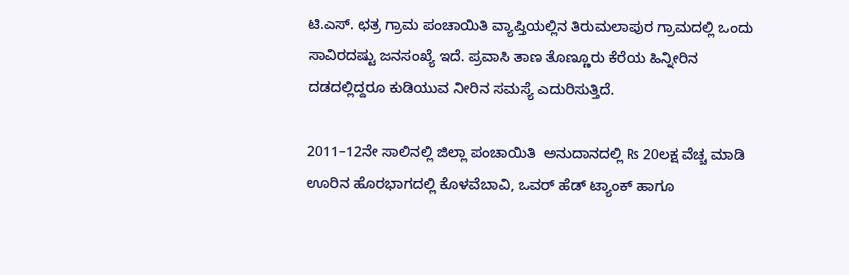ಟಿ.ಎಸ್. ಛತ್ರ ಗ್ರಾಮ ಪಂಚಾಯಿತಿ ವ್ಯಾಪ್ತಿಯಲ್ಲಿನ ತಿರುಮಲಾಪುರ ಗ್ರಾಮದಲ್ಲಿ ಒಂದು ಸಾವಿರದಷ್ಟು ಜನಸಂಖ್ಯೆ ಇದೆ. ಪ್ರವಾಸಿ ತಾಣ ತೊಣ್ಣೂರು ಕೆರೆಯ ಹಿನ್ನೀರಿನ ದಡದಲ್ಲಿದ್ದರೂ ಕುಡಿಯುವ ನೀರಿನ ಸಮಸ್ಯೆ ಎದುರಿಸುತ್ತಿದೆ.

2011–12ನೇ ಸಾಲಿನಲ್ಲಿ ಜಿಲ್ಲಾ ಪಂಚಾಯಿತಿ  ಅನುದಾನದಲ್ಲಿ ₨ 20ಲಕ್ಷ ವೆಚ್ಚ ಮಾಡಿ ಊರಿನ ಹೊರಭಾಗದಲ್ಲಿ ಕೊಳವೆಬಾವಿ, ಒವರ್‌ ಹೆಡ್‌ ಟ್ಯಾಂಕ್‌ ಹಾಗೂ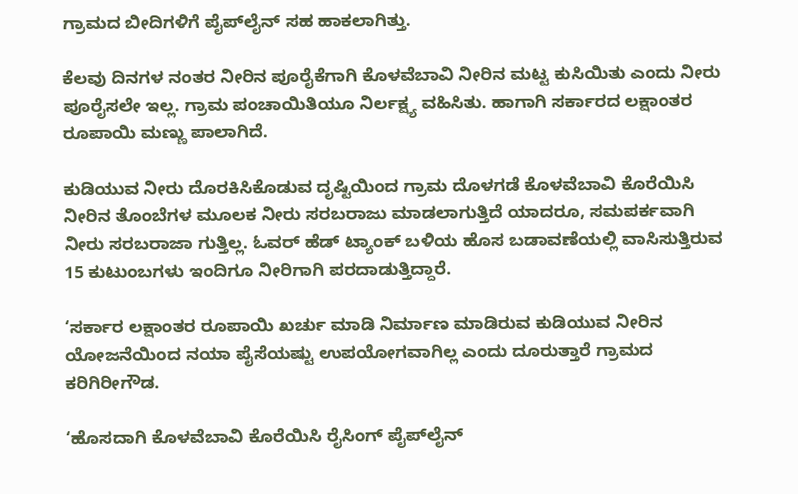ಗ್ರಾಮದ ಬೀದಿಗಳಿಗೆ ಪೈಪ್‌ಲೈನ್‌ ಸಹ ಹಾಕಲಾಗಿತ್ತು.

ಕೆಲವು ದಿನಗಳ ನಂತರ ನೀರಿನ ಪೂರೈಕೆಗಾಗಿ ಕೊಳವೆಬಾವಿ ನೀರಿನ ಮಟ್ಟ ಕುಸಿಯಿತು ಎಂದು ನೀರು ಪೂರೈಸಲೇ ಇಲ್ಲ. ಗ್ರಾಮ ಪಂಚಾಯಿತಿಯೂ ನಿರ್ಲಕ್ಷ್ಯ ವಹಿಸಿತು. ಹಾಗಾಗಿ ಸರ್ಕಾರದ ಲಕ್ಷಾಂತರ ರೂಪಾಯಿ ಮಣ್ಣು ಪಾಲಾಗಿದೆ.

ಕುಡಿಯುವ ನೀರು ದೊರಕಿಸಿಕೊಡುವ ದೃಷ್ಟಿಯಿಂದ ಗ್ರಾಮ ದೊಳಗಡೆ ಕೊಳವೆಬಾವಿ ಕೊರೆಯಿಸಿ ನೀರಿನ ತೊಂಬೆಗಳ ಮೂಲಕ ನೀರು ಸರಬರಾಜು ಮಾಡಲಾಗುತ್ತಿದೆ ಯಾದರೂ, ಸಮಪರ್ಕವಾಗಿ ನೀರು ಸರಬರಾಜಾ ಗುತ್ತಿಲ್ಲ. ಓವರ್‌ ಹೆಡ್‌ ಟ್ಯಾಂಕ್‌ ಬಳಿಯ ಹೊಸ ಬಡಾವಣೆಯಲ್ಲಿ ವಾಸಿಸುತ್ತಿರುವ 15 ಕುಟುಂಬಗಳು ಇಂದಿಗೂ ನೀರಿಗಾಗಿ ಪರದಾಡುತ್ತಿದ್ದಾರೆ.

‘ಸರ್ಕಾರ ಲಕ್ಷಾಂತರ ರೂಪಾಯಿ ಖರ್ಚು ಮಾಡಿ ನಿರ್ಮಾಣ ಮಾಡಿರುವ ಕುಡಿಯುವ ನೀರಿನ ಯೋಜನೆಯಿಂದ ನಯಾ ಪೈಸೆಯಷ್ಟು ಉಪಯೋಗವಾಗಿಲ್ಲ ಎಂದು ದೂರುತ್ತಾರೆ ಗ್ರಾಮದ ಕರಿಗಿರೀಗೌಡ.

‘ಹೊಸದಾಗಿ ಕೊಳವೆಬಾವಿ ಕೊರೆಯಿಸಿ ರೈಸಿಂಗ್‌ ಪೈಪ್‌ಲೈನ್‌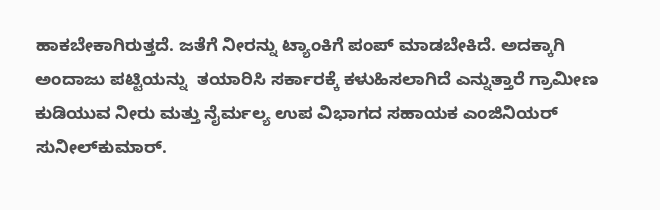ಹಾಕಬೇಕಾಗಿರುತ್ತದೆ. ಜತೆಗೆ ನೀರನ್ನು ಟ್ಯಾಂಕಿಗೆ ಪಂಪ್‌ ಮಾಡಬೇಕಿದೆ. ಅದಕ್ಕಾಗಿ ಅಂದಾಜು ಪಟ್ಟಿಯನ್ನು  ತಯಾರಿಸಿ ಸರ್ಕಾರಕ್ಕೆ ಕಳುಹಿಸಲಾಗಿದೆ ಎನ್ನುತ್ತಾರೆ ಗ್ರಾಮೀಣ ಕುಡಿಯುವ ನೀರು ಮತ್ತು ನೈರ್ಮಲ್ಯ ಉಪ ವಿಭಾಗದ ಸಹಾಯಕ ಎಂಜಿನಿಯರ್‌ ಸುನೀಲ್‌ಕುಮಾರ್‌.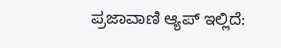ಪ್ರಜಾವಾಣಿ ಆ್ಯಪ್ ಇಲ್ಲಿದೆ: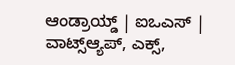ಆಂಡ್ರಾಯ್ಡ್ | ಐಒಎಸ್ | ವಾಟ್ಸ್ಆ್ಯಪ್, ಎಕ್ಸ್,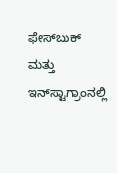ಫೇಸ್‌ಬುಕ್ ಮತ್ತು ಇನ್‌ಸ್ಟಾಗ್ರಾಂನಲ್ಲಿ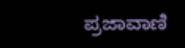ಪ್ರಜಾವಾಣಿ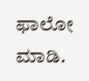ಫಾಲೋ ಮಾಡಿ.